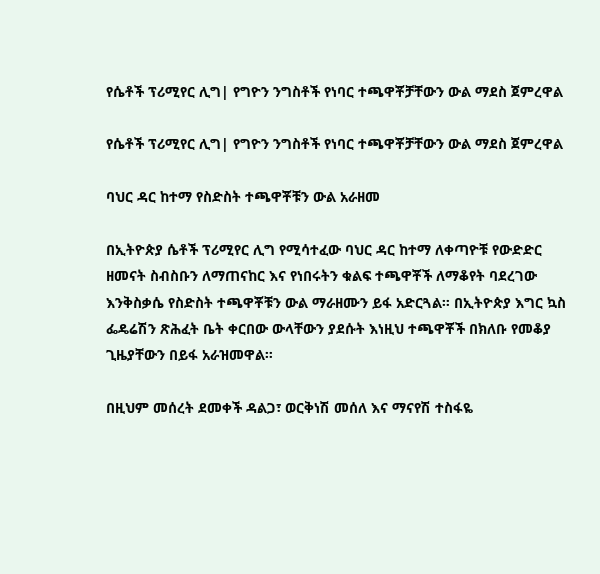የሴቶች ፕሪሚየር ሊግ| የግዮን ንግስቶች የነባር ተጫዋቾቻቸውን ውል ማደስ ጀምረዋል

የሴቶች ፕሪሚየር ሊግ| የግዮን ንግስቶች የነባር ተጫዋቾቻቸውን ውል ማደስ ጀምረዋል

ባህር ዳር ከተማ የስድስት ተጫዋቾቹን ውል አራዘመ

በኢትዮጵያ ሴቶች ፕሪሚየር ሊግ የሚሳተፈው ባህር ዳር ከተማ ለቀጣዮቹ የውድድር ዘመናት ስብስቡን ለማጠናከር እና የነበሩትን ቁልፍ ተጫዋቾች ለማቆየት ባደረገው እንቅስቃሴ የስድስት ተጫዋቾቹን ውል ማራዘሙን ይፋ አድርጓል። በኢትዮጵያ እግር ኳስ ፌዴሬሽን ጽሕፈት ቤት ቀርበው ውላቸውን ያደሱት እነዚህ ተጫዋቾች በክለቡ የመቆያ ጊዜያቸውን በይፋ አራዝመዋል።

በዚህም መሰረት ደመቀች ዳልጋ፣ ወርቅነሽ መሰለ እና ማናየሽ ተስፋዬ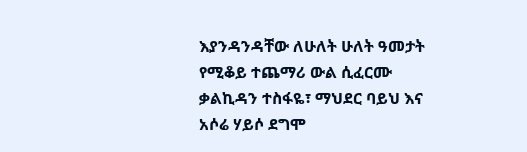እያንዳንዳቸው ለሁለት ሁለት ዓመታት የሚቆይ ተጨማሪ ውል ሲፈርሙ ቃልኪዳን ተስፋዬ፣ ማህደር ባይህ እና አሶሬ ሃይሶ ደግሞ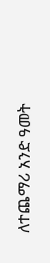ለተጨማሪ አንድ ዓመት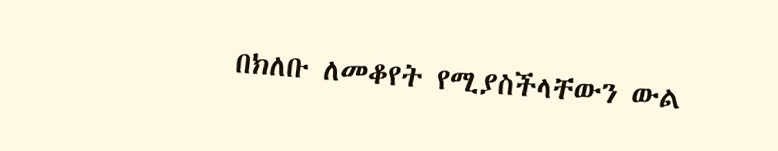በክለቡ ለመቆየት የሚያስችላቸውን ውል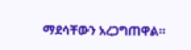ማደሳቸውን አረጋግጠዋል።